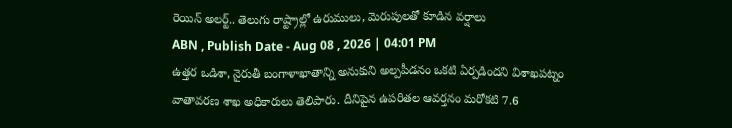రెయిన్ అలర్ట్.. తెలుగు రాష్ట్రాల్లో ఉరుములు, మెరుపులతో కూడిన వర్షాలు
ABN , Publish Date - Aug 08 , 2026 | 04:01 PM
ఉత్తర ఒడిశా, నైరుతీ బంగాళాఖాతాన్ని అనుకుని అల్పపీడనం ఒకటి ఏర్పడిందని విశాఖపట్నం వాతావరణ శాఖ అధికారులు తెలిపారు. దీనిపైన ఉపరితల ఆవర్తనం మరోకటి 7.6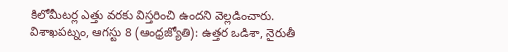కిలోమీటర్ల ఎత్తు వరకు విస్తరించి ఉందని వెల్లడించారు.
విశాఖపట్నం, ఆగస్టు 8 (ఆంధ్రజ్యోతి): ఉత్తర ఒడిశా, నైరుతీ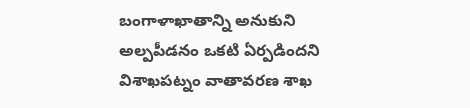బంగాళాఖాతాన్ని అనుకుని అల్పపీడనం ఒకటి ఏర్పడిందని విశాఖపట్నం వాతావరణ శాఖ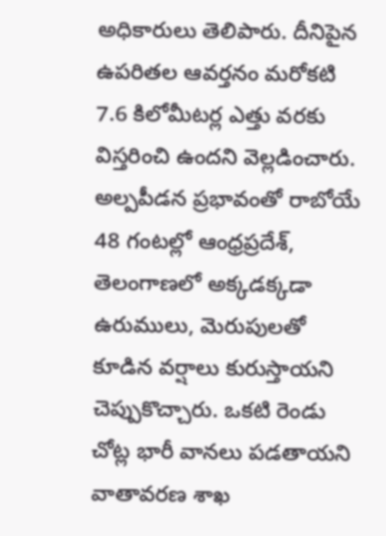అధికారులు తెలిపారు. దీనిపైన ఉపరితల ఆవర్తనం మరోకటి 7.6 కిలోమీటర్ల ఎత్తు వరకు విస్తరించి ఉందని వెల్లడించారు. అల్పపీడన ప్రభావంతో రాబోయే 48 గంటల్లో ఆంధ్రప్రదేశ్, తెలంగాణలో అక్కడక్కడా ఉరుములు, మెరుపులతో కూడిన వర్షాలు కురుస్తాయని చెప్పుకొచ్చారు. ఒకటి రెండు చోట్ల భారీ వానలు పడతాయని వాతావరణ శాఖ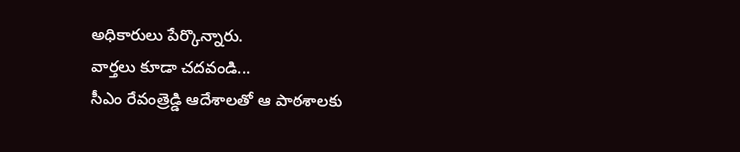అధికారులు పేర్కొన్నారు.
వార్తలు కూడా చదవండి...
సీఎం రేవంత్రెడ్డి ఆదేశాలతో ఆ పాఠశాలకు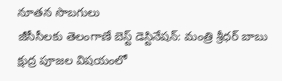నూతన సొబగులు
జీసీసీలకు తెలంగాణే బెస్ట్ డెస్టినేషన్: మంత్రి శ్రీధర్ బాబు
క్షుద్ర పూజల విషయంలో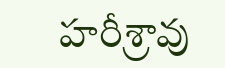హరీశ్రావు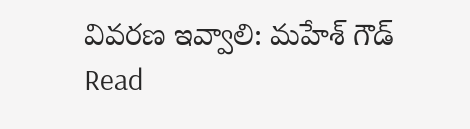వివరణ ఇవ్వాలి: మహేశ్ గౌడ్
Read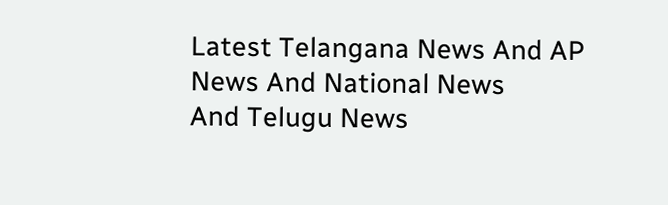Latest Telangana News And AP News And National News
And Telugu News